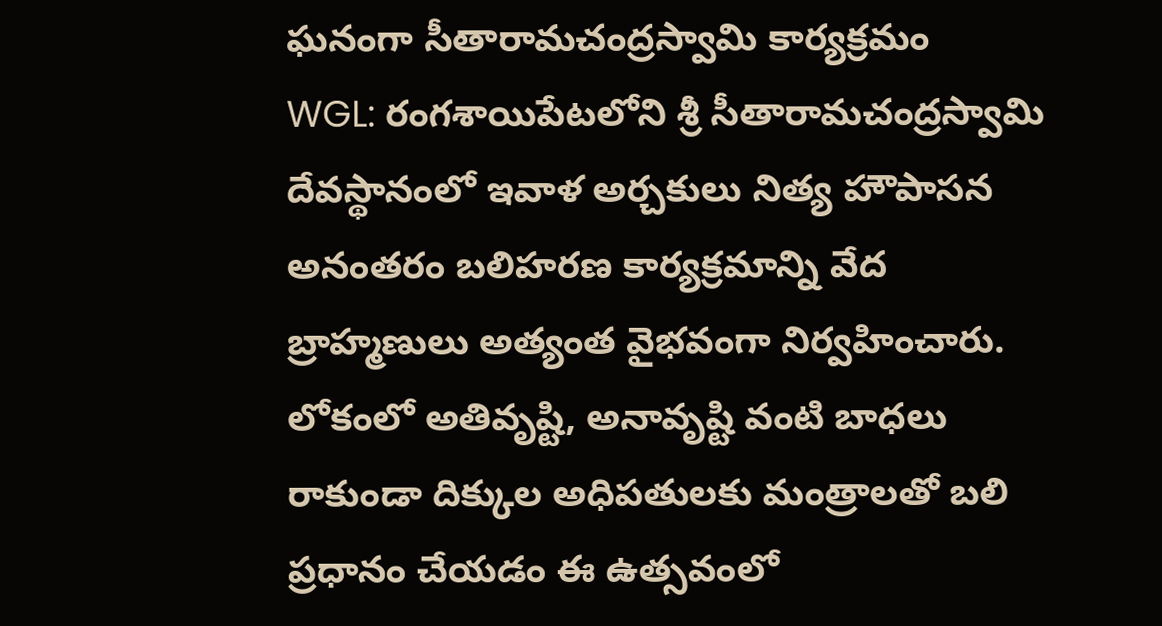ఘనంగా సీతారామచంద్రస్వామి కార్యక్రమం
WGL: రంగశాయిపేటలోని శ్రీ సీతారామచంద్రస్వామి దేవస్థానంలో ఇవాళ అర్చకులు నిత్య హౌపాసన అనంతరం బలిహరణ కార్యక్రమాన్ని వేద బ్రాహ్మణులు అత్యంత వైభవంగా నిర్వహించారు. లోకంలో అతివృష్టి, అనావృష్టి వంటి బాధలు రాకుండా దిక్కుల అధిపతులకు మంత్రాలతో బలి ప్రధానం చేయడం ఈ ఉత్సవంలో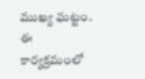ముఖ్య ఘట్టం. ఈ కార్యక్రమంలో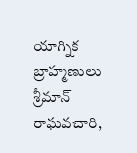యాగ్నిక బ్రాహ్మణులు శ్రీమాన్ రాఘవచారి,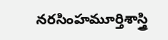నరసింహమూర్తిశాస్త్రి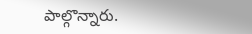పాల్గొన్నారు.